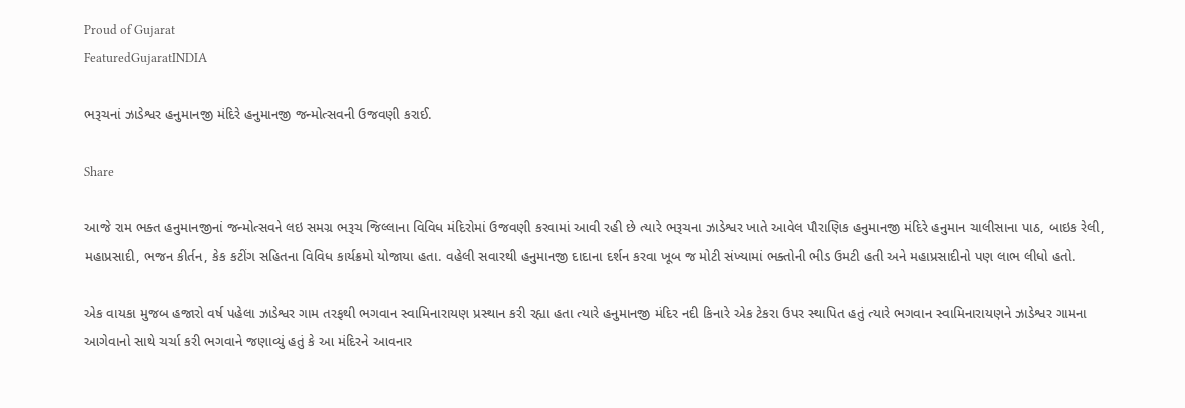Proud of Gujarat
FeaturedGujaratINDIA

ભરૂચનાં ઝાડેશ્વર હનુમાનજી મંદિરે હનુમાનજી જન્મોત્સવની ઉજવણી કરાઈ.

Share

આજે રામ ભક્ત હનુમાનજીનાં જન્મોત્સવને લઇ સમગ્ર ભરૂચ જિલ્લાના વિવિધ મંદિરોમાં ઉજવણી કરવામાં આવી રહી છે ત્યારે ભરૂચના ઝાડેશ્વર ખાતે આવેલ પૌરાણિક હનુમાનજી મંદિરે હનુમાન ચાલીસાના પાઠ, બાઇક રેલી, મહાપ્રસાદી, ભજન કીર્તન, કેક કટીંગ સહિતના વિવિધ કાર્યક્રમો યોજાયા હતા. વહેલી સવારથી હનુમાનજી દાદાના દર્શન કરવા ખૂબ જ મોટી સંખ્યામાં ભક્તોની ભીડ ઉમટી હતી અને મહાપ્રસાદીનો પણ લાભ લીધો હતો.

એક વાયકા મુજબ હજારો વર્ષ પહેલા ઝાડેશ્વર ગામ તરફથી ભગવાન સ્વામિનારાયણ પ્રસ્થાન કરી રહ્યા હતા ત્યારે હનુમાનજી મંદિર નદી કિનારે એક ટેકરા ઉપર સ્થાપિત હતું ત્યારે ભગવાન સ્વામિનારાયણને ઝાડેશ્વર ગામના આગેવાનો સાથે ચર્ચા કરી ભગવાને જણાવ્યું હતું કે આ મંદિરને આવનાર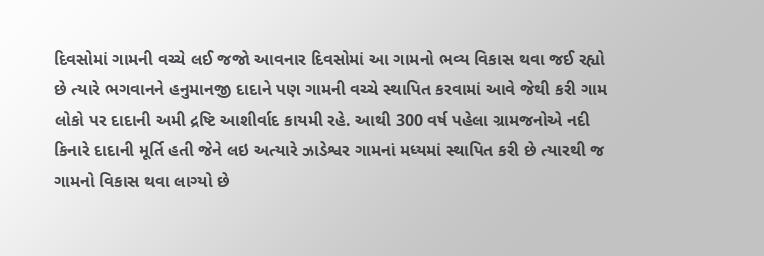દિવસોમાં ગામની વચ્ચે લઈ જજો આવનાર દિવસોમાં આ ગામનો ભવ્ય વિકાસ થવા જઈ રહ્યો છે ત્યારે ભગવાનને હનુમાનજી દાદાને પણ ગામની વચ્ચે સ્થાપિત કરવામાં આવે જેથી કરી ગામ લોકો પર દાદાની અમી દ્રષ્ટિ આશીર્વાદ કાયમી રહે. આથી 300 વર્ષ પહેલા ગ્રામજનોએ નદી કિનારે દાદાની મૂર્તિ હતી જેને લઇ અત્યારે ઝાડેશ્વર ગામનાં મધ્યમાં સ્થાપિત કરી છે ત્યારથી જ ગામનો વિકાસ થવા લાગ્યો છે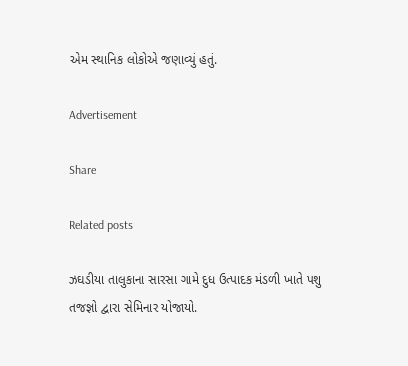એમ સ્થાનિક લોકોએ જણાવ્યું હતું.

Advertisement

Share

Related posts

ઝઘડીયા તાલુકાના સારસા ગામે દુધ ઉત્પાદક મંડળી ખાતે પશુ તજજ્ઞો દ્વારા સેમિનાર યોજાયો.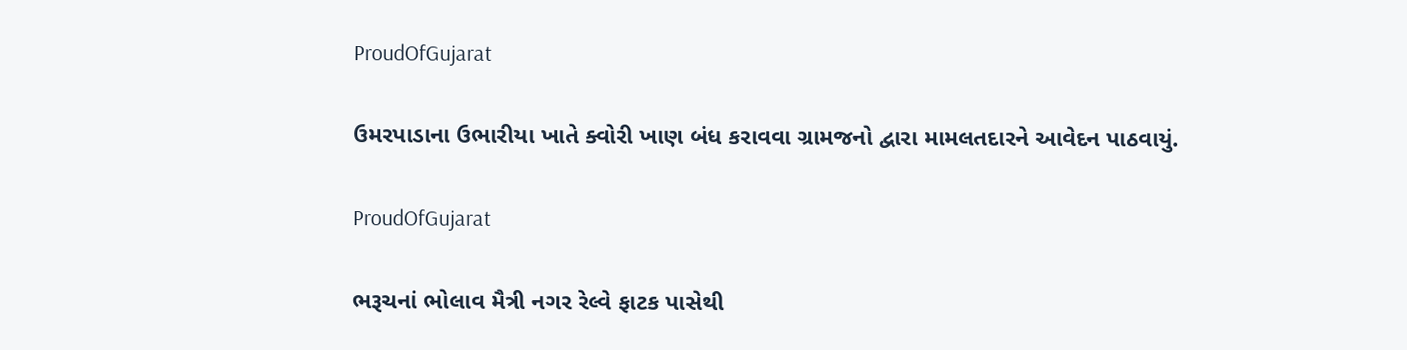ProudOfGujarat

ઉમરપાડાના ઉભારીયા ખાતે ક્વોરી ખાણ બંધ કરાવવા ગ્રામજનો દ્વારા મામલતદારને આવેદન પાઠવાયું.

ProudOfGujarat

ભરૂચનાં ભોલાવ મૈત્રી નગર રેલ્વે ફાટક પાસેથી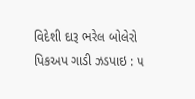વિદેશી દારૂ ભરેલ બોલેરો પિકઅપ ગાડી ઝડપાઇ : ૫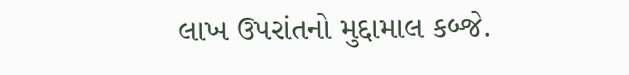લાખ ઉપરાંતનો મુદ્દામાલ કબ્જે.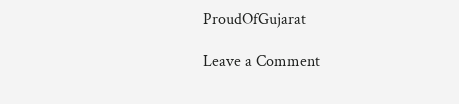ProudOfGujarat

Leave a Comment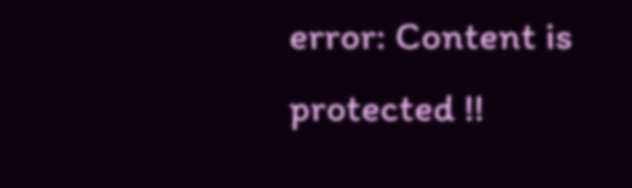error: Content is protected !!